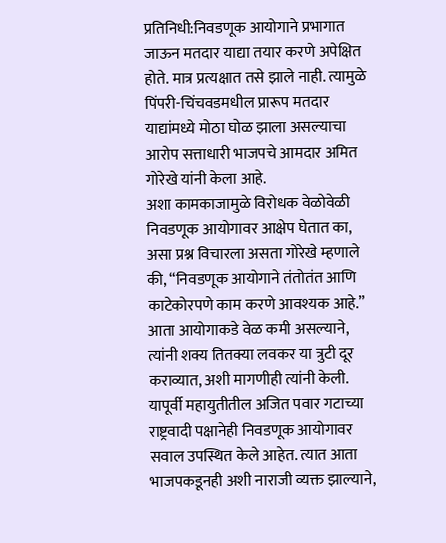प्रतिनिधी:निवडणूक आयोगाने प्रभागात जाऊन मतदार याद्या तयार करणे अपेक्षित होते. मात्र प्रत्यक्षात तसे झाले नाही. त्यामुळे पिंपरी-चिंचवडमधील प्रारूप मतदार याद्यांमध्ये मोठा घोळ झाला असल्याचा आरोप सत्ताधारी भाजपचे आमदार अमित गोरेखे यांनी केला आहे.
अशा कामकाजामुळे विरोधक वेळोवेळी निवडणूक आयोगावर आक्षेप घेतात का, असा प्रश्न विचारला असता गोरेखे म्हणाले की, “निवडणूक आयोगाने तंतोतंत आणि काटेकोरपणे काम करणे आवश्यक आहे.” आता आयोगाकडे वेळ कमी असल्याने, त्यांनी शक्य तितक्या लवकर या त्रुटी दूर कराव्यात, अशी मागणीही त्यांनी केली.
यापूर्वी महायुतीतील अजित पवार गटाच्या राष्ट्रवादी पक्षानेही निवडणूक आयोगावर सवाल उपस्थित केले आहेत. त्यात आता भाजपकडूनही अशी नाराजी व्यक्त झाल्याने,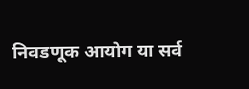निवडणूक आयोग या सर्व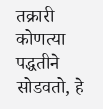तक्रारी कोणत्या पद्धतीने सोडवतो, हे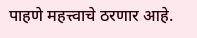पाहणे महत्त्वाचे ठरणार आहे.